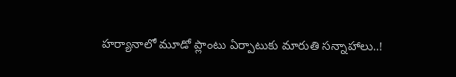హర్యానాలో మూడో ప్లాంటు ఏర్పాటుకు మారుతి సన్నాహాలు..!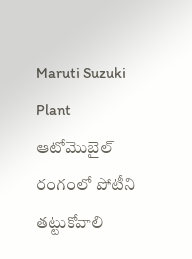Maruti Suzuki Plant
ఆటోమొబైల్ రంగంలో పోటీని తట్టుకోవాలి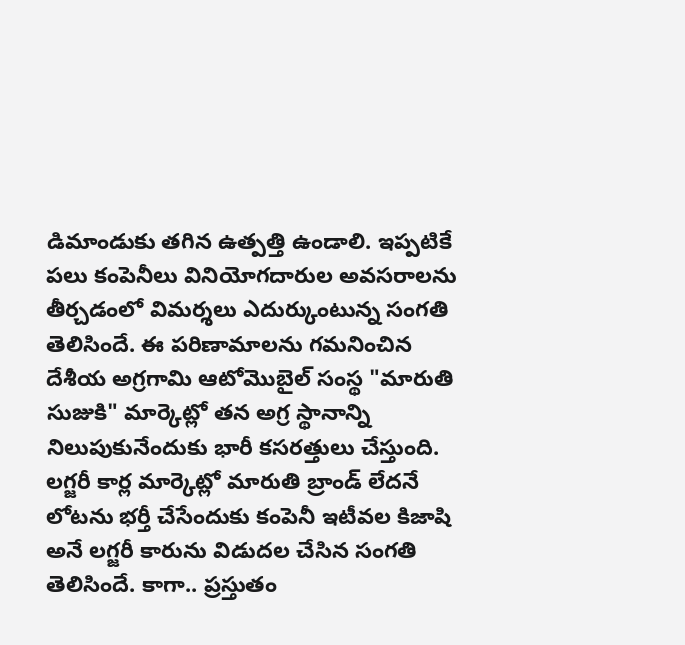డిమాండుకు తగిన ఉత్పత్తి ఉండాలి. ఇప్పటికే పలు కంపెనీలు వినియోగదారుల అవసరాలను తీర్చడంలో విమర్శలు ఎదుర్కుంటున్న సంగతి తెలిసిందే. ఈ పరిణామాలను గమనించిన దేశీయ అగ్రగామి ఆటోమొబైల్ సంస్థ "మారుతి సుజుకి" మార్కెట్లో తన అగ్ర స్థానాన్ని నిలుపుకునేందుకు భారీ కసరత్తులు చేస్తుంది. లగ్జరీ కార్ల మార్కెట్లో మారుతి బ్రాండ్ లేదనే లోటను భర్తీ చేసేందుకు కంపెనీ ఇటీవల కిజాషి అనే లగ్జరీ కారును విడుదల చేసిన సంగతి తెలిసిందే. కాగా.. ప్రస్తుతం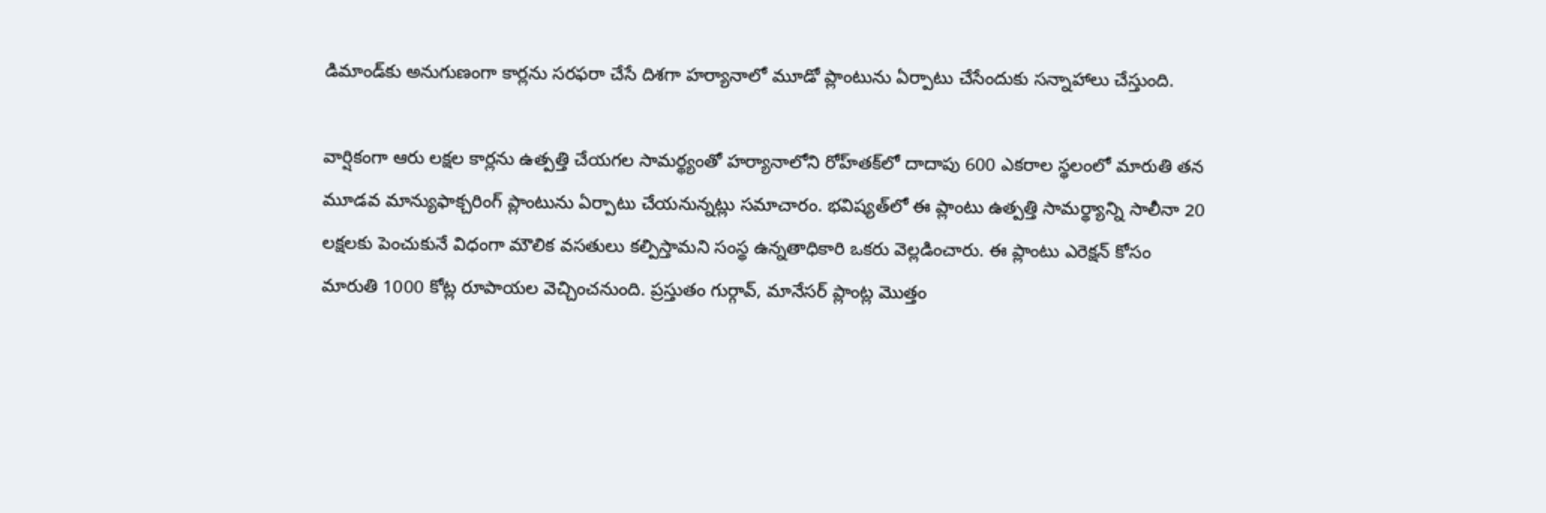డిమాండ్‌కు అనుగుణంగా కార్లను సరఫరా చేసే దిశగా హర్యానాలో మూడో ప్లాంటును ఏర్పాటు చేసేందుకు సన్నాహాలు చేస్తుంది.

వార్షికంగా ఆరు లక్షల కార్లను ఉత్పత్తి చేయగల సామర్థ్యంతో హర్యానాలోని రోహ్‌తక్‌లో దాదాపు 600 ఎకరాల స్థలంలో మారుతి తన మూడవ మాన్యుఫాక్చరింగ్‌ ప్లాంటును ఏర్పాటు చేయనున్నట్లు సమాచారం. భవిష్యత్‌లో ఈ ప్లాంటు ఉత్పత్తి సామర్థ్యాన్ని సాలీనా 20 లక్షలకు పెంచుకునే విధంగా మౌలిక వసతులు కల్పిస్తామని సంస్థ ఉన్నతాధికారి ఒకరు వెల్లడించారు. ఈ ప్లాంటు ఎరెక్షన్ కోసం మారుతి 1000 కోట్ల రూపాయల వెచ్చించనుంది. ప్రస్తుతం గుర్గావ్, మానేసర్ ప్లాంట్ల మొత్తం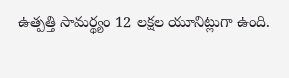ఉత్పత్తి సామర్థ్యం 12 లక్షల యూనిట్లుగా ఉంది.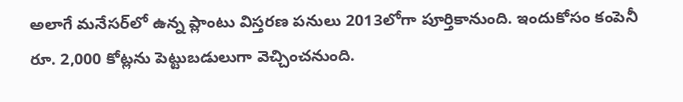అలాగే మనేసర్‌లో ఉన్న ప్లాంటు విస్తరణ పనులు 2013లోగా పూర్తికానుంది. ఇందుకోసం కంపెనీ రూ. 2,000 కోట్లను పెట్టుబడులుగా వెచ్చించనుంది.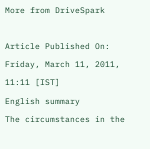More from DriveSpark

Article Published On: Friday, March 11, 2011, 11:11 [IST]
English summary
The circumstances in the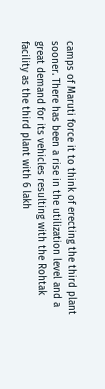camps of Maruti force it to think of erecting the third plant sooner. There has been a rise in the utilization level and a great demand for its vehicles resulting with the Rohtak facility as the third plant with 6 lakh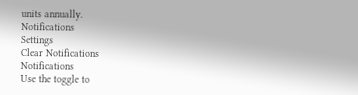units annually.
Notifications
Settings
Clear Notifications
Notifications
Use the toggle to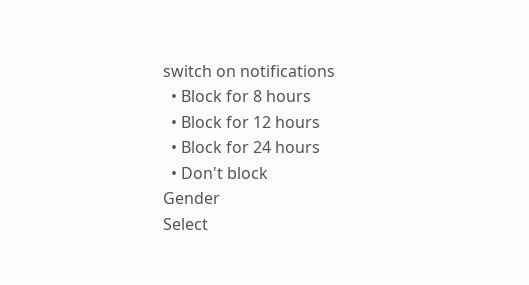switch on notifications
  • Block for 8 hours
  • Block for 12 hours
  • Block for 24 hours
  • Don't block
Gender
Select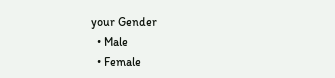your Gender
  • Male
  • Female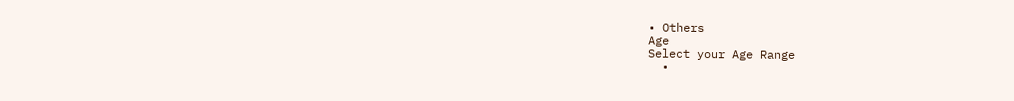• Others
Age
Select your Age Range
  •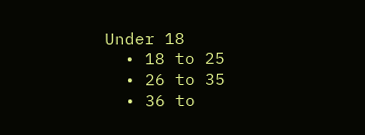Under 18
  • 18 to 25
  • 26 to 35
  • 36 to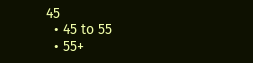45
  • 45 to 55
  • 55+